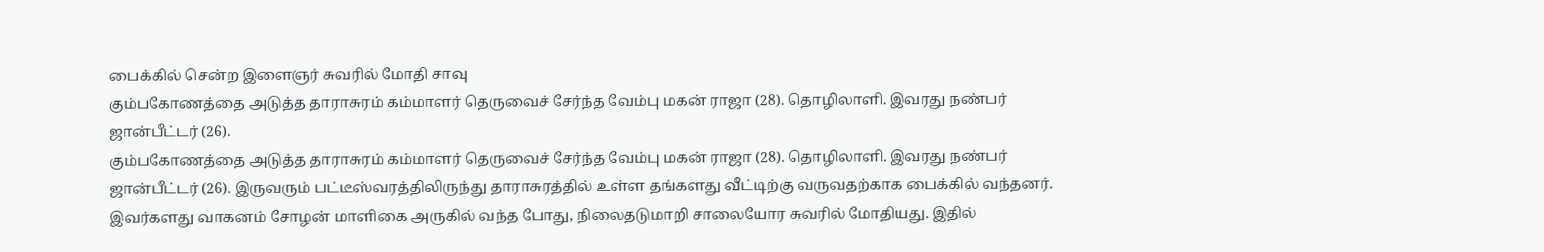பைக்கில் சென்ற இளைஞர் சுவரில் மோதி சாவு
கும்பகோணத்தை அடுத்த தாராசுரம் கம்மாளர் தெருவைச் சேர்ந்த வேம்பு மகன் ராஜா (28). தொழிலாளி. இவரது நண்பர் ஜான்பீட்டர் (26).
கும்பகோணத்தை அடுத்த தாராசுரம் கம்மாளர் தெருவைச் சேர்ந்த வேம்பு மகன் ராஜா (28). தொழிலாளி. இவரது நண்பர் ஜான்பீட்டர் (26). இருவரும் பட்டீஸ்வரத்திலிருந்து தாராசுரத்தில் உள்ள தங்களது வீட்டிற்கு வருவதற்காக பைக்கில் வந்தனர்.
இவர்களது வாகனம் சோழன் மாளிகை அருகில் வந்த போது, நிலைதடுமாறி சாலையோர சுவரில் மோதியது. இதில்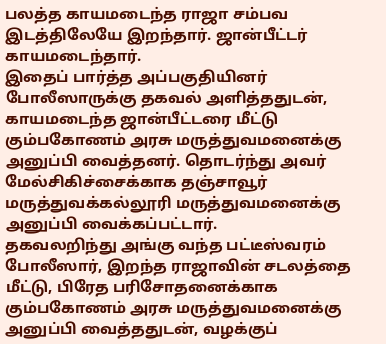பலத்த காயமடைந்த ராஜா சம்பவ இடத்திலேயே இறந்தார். ஜான்பீட்டர் காயமடைந்தார்.
இதைப் பார்த்த அப்பகுதியினர் போலீஸாருக்கு தகவல் அளித்ததுடன், காயமடைந்த ஜான்பீட்டரை மீட்டு கும்பகோணம் அரசு மருத்துவமனைக்கு அனுப்பி வைத்தனர். தொடர்ந்து அவர் மேல்சிகிச்சைக்காக தஞ்சாவூர் மருத்துவக்கல்லூரி மருத்துவமனைக்கு அனுப்பி வைக்கப்பட்டார்.
தகவலறிந்து அங்கு வந்த பட்டீஸ்வரம் போலீஸார், இறந்த ராஜாவின் சடலத்தை மீட்டு, பிரேத பரிசோதனைக்காக கும்பகோணம் அரசு மருத்துவமனைக்கு அனுப்பி வைத்ததுடன், வழக்குப்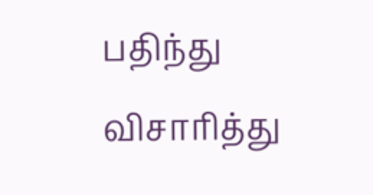பதிந்து விசாரித்து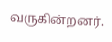வருகின்றனர்.